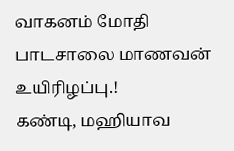வாகனம் மோதி பாடசாலை மாணவன் உயிரிழப்பு.!
கண்டி, மஹியாவ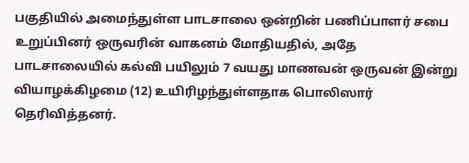பகுதியில் அமைந்துள்ள பாடசாலை ஒன்றின் பணிப்பாளர் சபை உறுப்பினர் ஒருவரின் வாகனம் மோதியதில், அதே பாடசாலையில் கல்வி பயிலும் 7 வயது மாணவன் ஒருவன் இன்று வியாழக்கிழமை (12) உயிரிழந்துள்ளதாக பொலிஸார் தெரிவித்தனர்.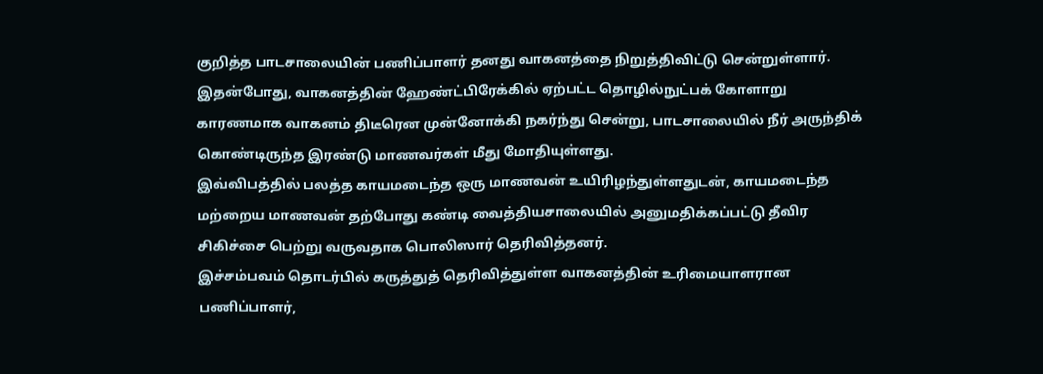குறித்த பாடசாலையின் பணிப்பாளர் தனது வாகனத்தை நிறுத்திவிட்டு சென்றுள்ளார். இதன்போது, வாகனத்தின் ஹேண்ட்பிரேக்கில் ஏற்பட்ட தொழில்நுட்பக் கோளாறு காரணமாக வாகனம் திடீரென முன்னோக்கி நகர்ந்து சென்று, பாடசாலையில் நீர் அருந்திக் கொண்டிருந்த இரண்டு மாணவர்கள் மீது மோதியுள்ளது.
இவ்விபத்தில் பலத்த காயமடைந்த ஒரு மாணவன் உயிரிழந்துள்ளதுடன், காயமடைந்த மற்றைய மாணவன் தற்போது கண்டி வைத்தியசாலையில் அனுமதிக்கப்பட்டு தீவிர சிகிச்சை பெற்று வருவதாக பொலிஸார் தெரிவித்தனர்.
இச்சம்பவம் தொடர்பில் கருத்துத் தெரிவித்துள்ள வாகனத்தின் உரிமையாளரான பணிப்பாளர்,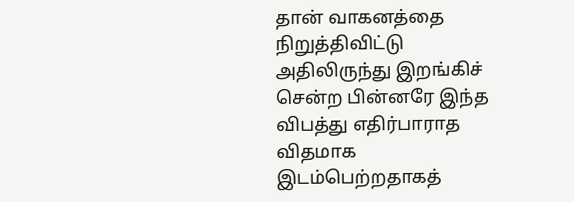தான் வாகனத்தை நிறுத்திவிட்டு அதிலிருந்து இறங்கிச் சென்ற பின்னரே இந்த விபத்து எதிர்பாராத விதமாக இடம்பெற்றதாகத்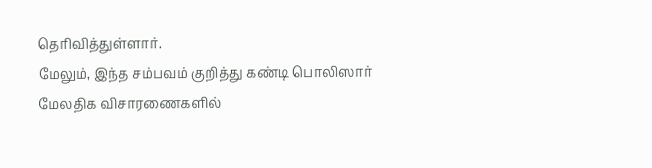தெரிவித்துள்ளார்.
மேலும், இந்த சம்பவம் குறித்து கண்டி பொலிஸார் மேலதிக விசாரணைகளில்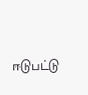ஈடுபட்டு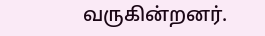வருகின்றனர்.